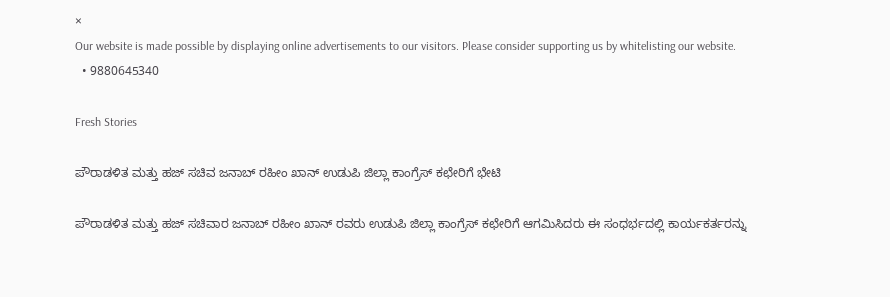×
Our website is made possible by displaying online advertisements to our visitors. Please consider supporting us by whitelisting our website.
  • 9880645340

Fresh Stories

ಪೌರಾಡಳಿತ ಮತ್ತು ಹಜ್ ಸಚಿವ ಜನಾಬ್ ರಹೀಂ ಖಾನ್ ಉಡುಪಿ ಜಿಲ್ಲಾ ಕಾಂಗ್ರೆಸ್ ಕಛೇರಿಗೆ ಭೇಟಿ

ಪೌರಾಡಳಿತ ಮತ್ತು ಹಜ್ ಸಚಿವಾರ ಜನಾಬ್ ರಹೀಂ ಖಾನ್ ರವರು ಉಡುಪಿ ಜಿಲ್ಲಾ ಕಾಂಗ್ರೆಸ್ ಕಛೇರಿಗೆ ಆಗಮಿಸಿದರು ಈ ಸಂಧರ್ಭದಲ್ಲಿ ಕಾರ್ಯಕರ್ತರನ್ನು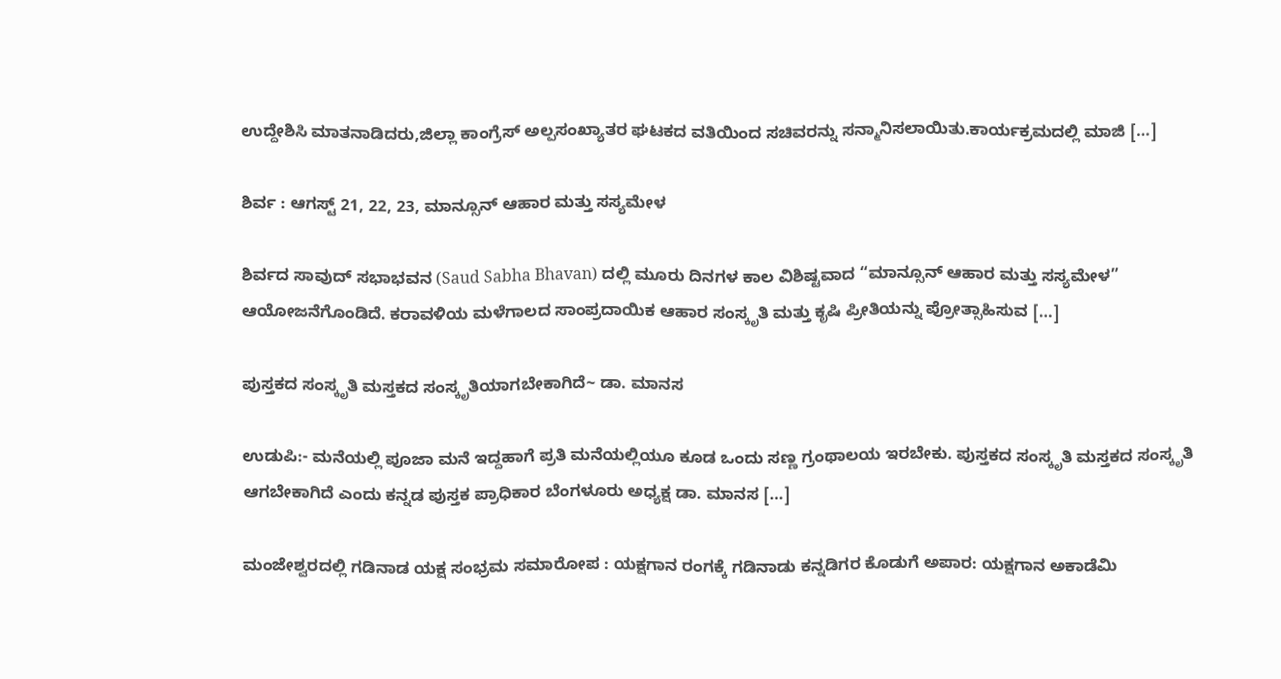ಉದ್ದೇಶಿಸಿ ಮಾತನಾಡಿದರು,ಜಿಲ್ಲಾ ಕಾಂಗ್ರೆಸ್ ಅಲ್ಪಸಂಖ್ಯಾತರ ಘಟಕದ ವತಿಯಿಂದ ಸಚಿವರನ್ನು ಸನ್ಮಾನಿಸಲಾಯಿತು.ಕಾರ್ಯಕ್ರಮದಲ್ಲಿ ಮಾಜಿ […]

ಶಿರ್ವ : ಆಗಸ್ಟ್ 21, 22, 23, ಮಾನ್ಸೂನ್ ಆಹಾರ ಮತ್ತು ಸಸ್ಯಮೇಳ

ಶಿರ್ವದ ಸಾವುದ್ ಸಭಾಭವನ (Saud Sabha Bhavan) ದಲ್ಲಿ ಮೂರು ದಿನಗಳ ಕಾಲ ವಿಶಿಷ್ಟವಾದ “ಮಾನ್ಸೂನ್ ಆಹಾರ ಮತ್ತು ಸಸ್ಯಮೇಳ” ಆಯೋಜನೆಗೊಂಡಿದೆ. ಕರಾವಳಿಯ ಮಳೆಗಾಲದ ಸಾಂಪ್ರದಾಯಿಕ ಆಹಾರ ಸಂಸ್ಕೃತಿ ಮತ್ತು ಕೃಷಿ ಪ್ರೀತಿಯನ್ನು ಪ್ರೋತ್ಸಾಹಿಸುವ […]

ಪುಸ್ತಕದ ಸಂಸ್ಕೃತಿ ಮಸ್ತಕದ ಸಂಸ್ಕೃತಿಯಾಗಬೇಕಾಗಿದೆ~ ಡಾ. ಮಾನಸ

ಉಡುಪಿ:- ಮನೆಯಲ್ಲಿ ಪೂಜಾ ಮನೆ ಇದ್ದಹಾಗೆ ಪ್ರತಿ ಮನೆಯಲ್ಲಿಯೂ ಕೂಡ ಒಂದು ಸಣ್ಣ ಗ್ರಂಥಾಲಯ ಇರಬೇಕು. ಪುಸ್ತಕದ ಸಂಸ್ಕೃತಿ ಮಸ್ತಕದ ಸಂಸ್ಕೃತಿ ಆಗಬೇಕಾಗಿದೆ ಎಂದು ಕನ್ನಡ ಪುಸ್ತಕ ಪ್ರಾಧಿಕಾರ ಬೆಂಗಳೂರು ಅಧ್ಯಕ್ಷ ಡಾ. ಮಾನಸ […]

ಮಂಜೇಶ್ವರದಲ್ಲಿ ಗಡಿನಾಡ ಯಕ್ಷ ಸಂಭ್ರಮ ಸಮಾರೋಪ : ಯಕ್ಷಗಾನ ರಂಗಕ್ಕೆ ಗಡಿನಾಡು ಕನ್ನಡಿಗರ ಕೊಡುಗೆ ಅಪಾರ: ಯಕ್ಷಗಾನ ಅಕಾಡೆಮಿ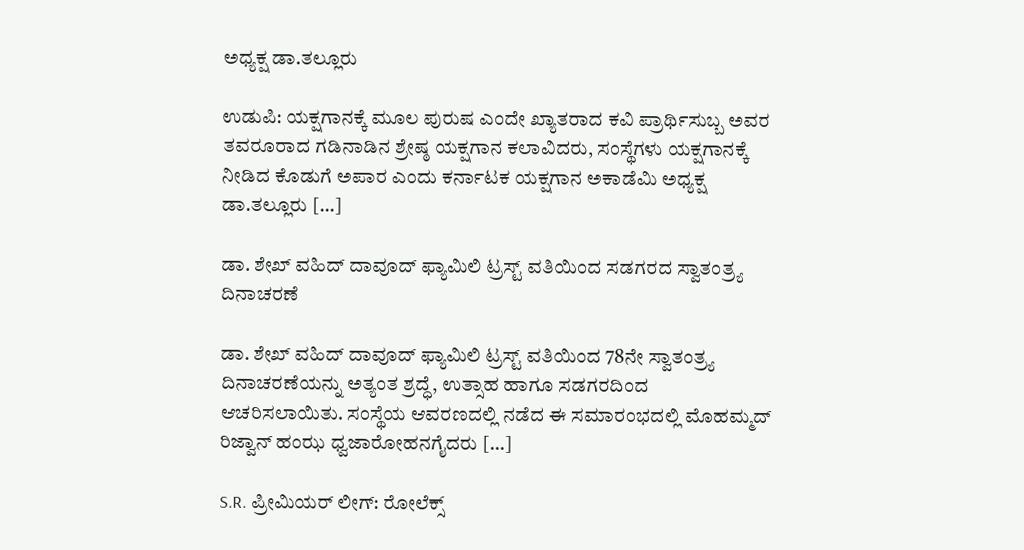ಅಧ್ಯಕ್ಷ ಡಾ.ತಲ್ಲೂರು

ಉಡುಪಿ: ಯಕ್ಷಗಾನಕ್ಕೆ ಮೂಲ ಪುರುಷ ಎಂದೇ ಖ್ಯಾತರಾದ ಕವಿ ಪ್ರಾರ್ಥಿಸುಬ್ಬ ಅವರ ತವರೂರಾದ ಗಡಿನಾಡಿನ ಶ್ರೇಷ್ಠ ಯಕ್ಷಗಾನ ಕಲಾವಿದರು, ಸಂಸ್ಥೆಗಳು ಯಕ್ಷಗಾನಕ್ಕೆ ನೀಡಿದ ಕೊಡುಗೆ ಅಪಾರ ಎಂದು ಕರ್ನಾಟಕ ಯಕ್ಷಗಾನ ಅಕಾಡೆಮಿ ಅಧ್ಯಕ್ಷ ಡಾ.ತಲ್ಲೂರು […]

ಡಾ. ಶೇಖ್ ವಹಿದ್ ದಾವೂದ್ ಫ್ಯಾಮಿಲಿ ಟ್ರಸ್ಟ್ ವತಿಯಿಂದ ಸಡಗರದ ಸ್ವಾತಂತ್ರ್ಯ ದಿನಾಚರಣೆ

ಡಾ. ಶೇಖ್ ವಹಿದ್ ದಾವೂದ್ ಫ್ಯಾಮಿಲಿ ಟ್ರಸ್ಟ್ ವತಿಯಿಂದ 78ನೇ ಸ್ವಾತಂತ್ರ್ಯ ದಿನಾಚರಣೆಯನ್ನು ಅತ್ಯಂತ ಶ್ರದ್ಧೆ, ಉತ್ಸಾಹ ಹಾಗೂ ಸಡಗರದಿಂದ ಆಚರಿಸಲಾಯಿತು. ಸಂಸ್ಥೆಯ ಆವರಣದಲ್ಲಿ ನಡೆದ ಈ ಸಮಾರಂಭದಲ್ಲಿ ಮೊಹಮ್ಮದ್ ರಿಜ್ವಾನ್ ಹಂಝ ಧ್ವಜಾರೋಹನಗೈದರು […]

S.R. ಪ್ರೀಮಿಯರ್ ಲೀಗ್: ರೋಲೆಕ್ಸ್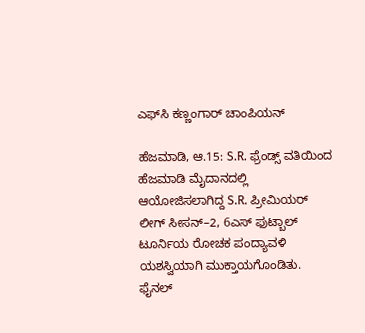ಎಫ್‌ಸಿ ಕಣ್ಣಂಗಾರ್ ಚಾಂಪಿಯನ್

ಹೆಜಮಾಡಿ, ಆ.15: S.R. ಫ್ರೆಂಡ್ಸ್ ವತಿಯಿಂದ ಹೆಜಮಾಡಿ ಮೈದಾನದಲ್ಲಿ ಆಯೋಜಿಸಲಾಗಿದ್ದ S.R. ಪ್ರೀಮಿಯರ್ ಲೀಗ್ ಸೀಸನ್–2, 6ಎಸ್ ಫುಟ್ಬಾಲ್ ಟೂರ್ನಿಯ ರೋಚಕ ಪಂದ್ಯಾವಳಿ ಯಶಸ್ವಿಯಾಗಿ ಮುಕ್ತಾಯಗೊಂಡಿತು. ಫೈನಲ್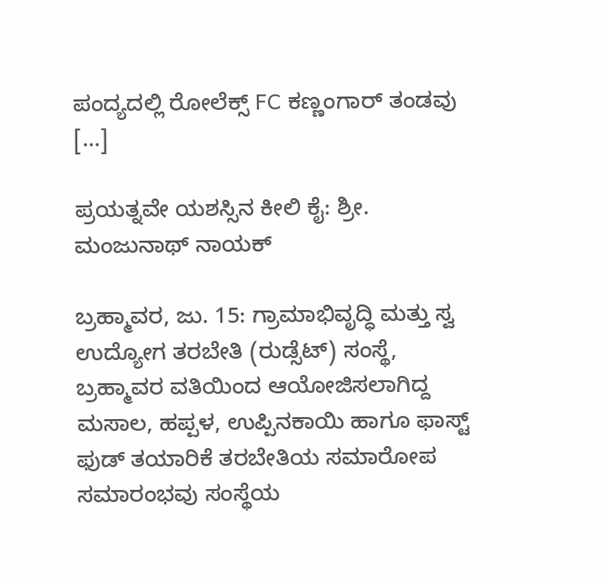ಪಂದ್ಯದಲ್ಲಿ ರೋಲೆಕ್ಸ್ FC ಕಣ್ಣಂಗಾರ್ ತಂಡವು […]

ಪ್ರಯತ್ನವೇ ಯಶಸ್ಸಿನ ಕೀಲಿ ಕೈ: ಶ್ರೀ. ಮಂಜುನಾಥ್ ನಾಯಕ್

ಬ್ರಹ್ಮಾವರ, ಜು. 15: ಗ್ರಾಮಾಭಿವೃದ್ಧಿ ಮತ್ತು ಸ್ವ ಉದ್ಯೋಗ ತರಬೇತಿ (ರುಡ್ಸೆಟ್) ಸಂಸ್ಥೆ, ಬ್ರಹ್ಮಾವರ ವತಿಯಿಂದ ಆಯೋಜಿಸಲಾಗಿದ್ದ ಮಸಾಲ, ಹಪ್ಪಳ, ಉಪ್ಪಿನಕಾಯಿ ಹಾಗೂ ಫಾಸ್ಟ್ ಫುಡ್ ತಯಾರಿಕೆ ತರಬೇತಿಯ ಸಮಾರೋಪ ಸಮಾರಂಭವು ಸಂಸ್ಥೆಯ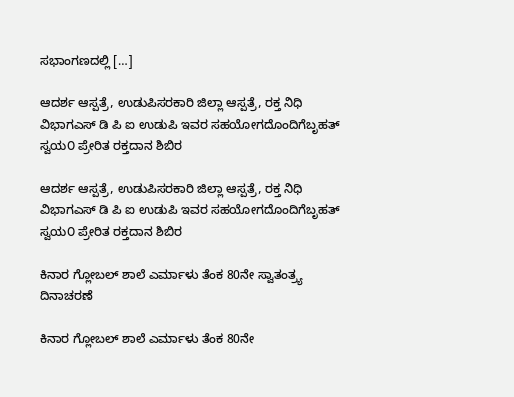ಸಭಾಂಗಣದಲ್ಲಿ […]

ಆದರ್ಶ ಆಸ್ಪತ್ರೆ, ಉಡುಪಿಸರಕಾರಿ ಜಿಲ್ಲಾ ಆಸ್ಪತ್ರೆ, ರಕ್ತ ನಿಧಿ ವಿಭಾಗಎಸ್ ಡಿ ಪಿ ಐ ಉಡುಪಿ ಇವರ ಸಹಯೋಗದೊಂದಿಗೆಬೃಹತ್‌ ಸ್ವಯ೦ ಪ್ರೇರಿತ ರಕ್ತದಾನ ಶಿಬಿರ

ಆದರ್ಶ ಆಸ್ಪತ್ರೆ, ಉಡುಪಿಸರಕಾರಿ ಜಿಲ್ಲಾ ಆಸ್ಪತ್ರೆ, ರಕ್ತ ನಿಧಿ ವಿಭಾಗಎಸ್ ಡಿ ಪಿ ಐ ಉಡುಪಿ ಇವರ ಸಹಯೋಗದೊಂದಿಗೆಬೃಹತ್‌ ಸ್ವಯ೦ ಪ್ರೇರಿತ ರಕ್ತದಾನ ಶಿಬಿರ

ಕಿನಾರ ಗ್ಲೋಬಲ್ ಶಾಲೆ ಎರ್ಮಾಳು ತೆಂಕ 80ನೇ ಸ್ವಾತಂತ್ರ್ಯ ದಿನಾಚರಣೆ

ಕಿನಾರ ಗ್ಲೋಬಲ್ ಶಾಲೆ ಎರ್ಮಾಳು ತೆಂಕ 80ನೇ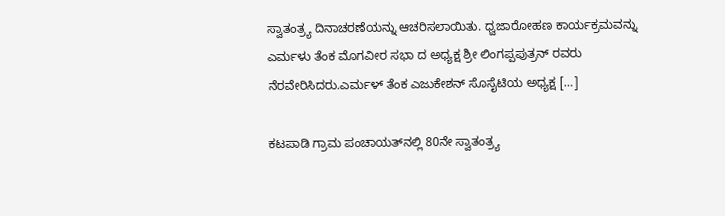ಸ್ವಾತಂತ್ರ್ಯ ದಿನಾಚರಣೆಯನ್ನು ಆಚರಿಸಲಾಯಿತು. ಧ್ವಜಾರೋಹಣ ಕಾರ್ಯಕ್ರಮವನ್ನು ಎರ್ಮಳು ತೆಂಕ ಮೊಗವೀರ ಸಭಾ ದ ಅಧ್ಯಕ್ಷ ಶ್ರೀ ಲಿಂಗಪ್ಪಪುತ್ರನ್ ರವರು ನೆರವೇರಿಸಿದರು.ಎರ್ಮಳ್ ತೆಂಕ ಎಜುಕೇಶನ್ ಸೊಸೈಟಿಯ ಅಧ್ಯಕ್ಷ […]

ಕಟಪಾಡಿ ಗ್ರಾಮ ಪಂಚಾಯತ್‌ನಲ್ಲಿ 80ನೇ ಸ್ವಾತಂತ್ರ್ಯ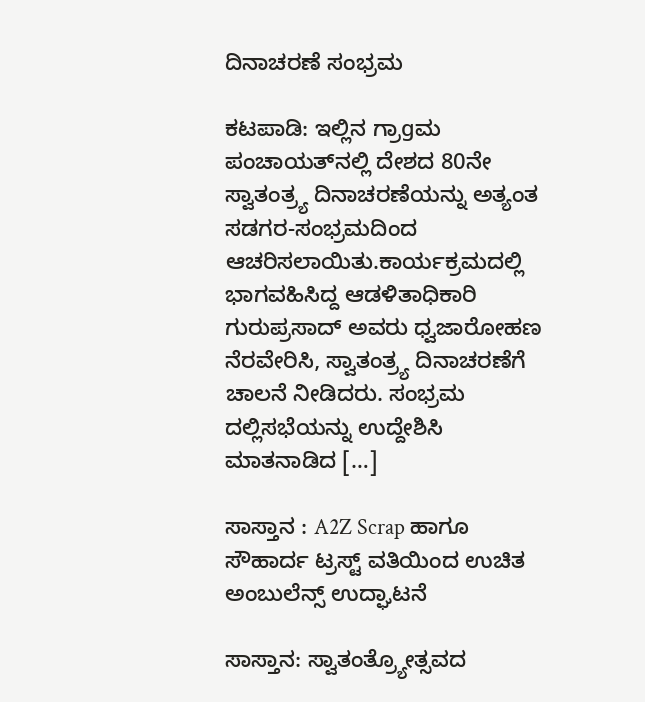ದಿನಾಚರಣೆ ಸಂಭ್ರಮ

ಕಟಪಾಡಿ: ಇಲ್ಲಿನ ಗ್ರಾgಮ ಪಂಚಾಯತ್‌ನಲ್ಲಿ ದೇಶದ 80ನೇ ಸ್ವಾತಂತ್ರ್ಯ ದಿನಾಚರಣೆಯನ್ನು ಅತ್ಯಂತ ಸಡಗರ-ಸಂಭ್ರಮದಿಂದ ಆಚರಿಸಲಾಯಿತು.ಕಾರ್ಯಕ್ರಮದಲ್ಲಿ ಭಾಗವಹಿಸಿದ್ದ ಆಡಳಿತಾಧಿಕಾರಿ ಗುರುಪ್ರಸಾದ್ ಅವರು ಧ್ವಜಾರೋಹಣ ನೆರವೇರಿಸಿ, ಸ್ವಾತಂತ್ರ್ಯ ದಿನಾಚರಣೆಗೆ ಚಾಲನೆ ನೀಡಿದರು. ಸಂಭ್ರಮ ದಲ್ಲಿಸಭೆಯನ್ನು ಉದ್ದೇಶಿಸಿ ಮಾತನಾಡಿದ […]

ಸಾಸ್ತಾನ : A2Z Scrap ಹಾಗೂ ಸೌಹಾರ್ದ ಟ್ರಸ್ಟ್‌ ವತಿಯಿಂದ ಉಚಿತ ಅಂಬುಲೆನ್ಸ್ ಉದ್ಘಾಟನೆ

ಸಾಸ್ತಾನ: ಸ್ವಾತಂತ್ರ್ಯೋತ್ಸವದ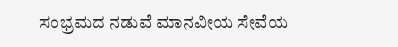ಸಂಭ್ರಮದ ನಡುವೆ ಮಾನವೀಯ ಸೇವೆಯ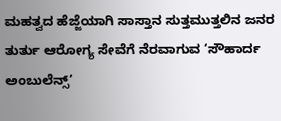ಮಹತ್ವದ ಹೆಜ್ಜೆಯಾಗಿ ಸಾಸ್ತಾನ ಸುತ್ತಮುತ್ತಲಿನ ಜನರ ತುರ್ತು ಆರೋಗ್ಯ ಸೇವೆಗೆ ನೆರವಾಗುವ ‘ಸೌಹಾರ್ದ ಅಂಬುಲೆನ್ಸ್’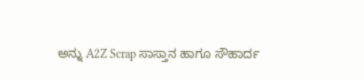ಅನ್ನು A2Z Scrap ಸಾಸ್ತಾನ ಹಾಗೂ ಸೌಹಾರ್ದ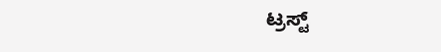ಟ್ರಸ್ಟ್‌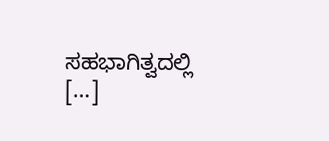ಸಹಭಾಗಿತ್ವದಲ್ಲಿ […]